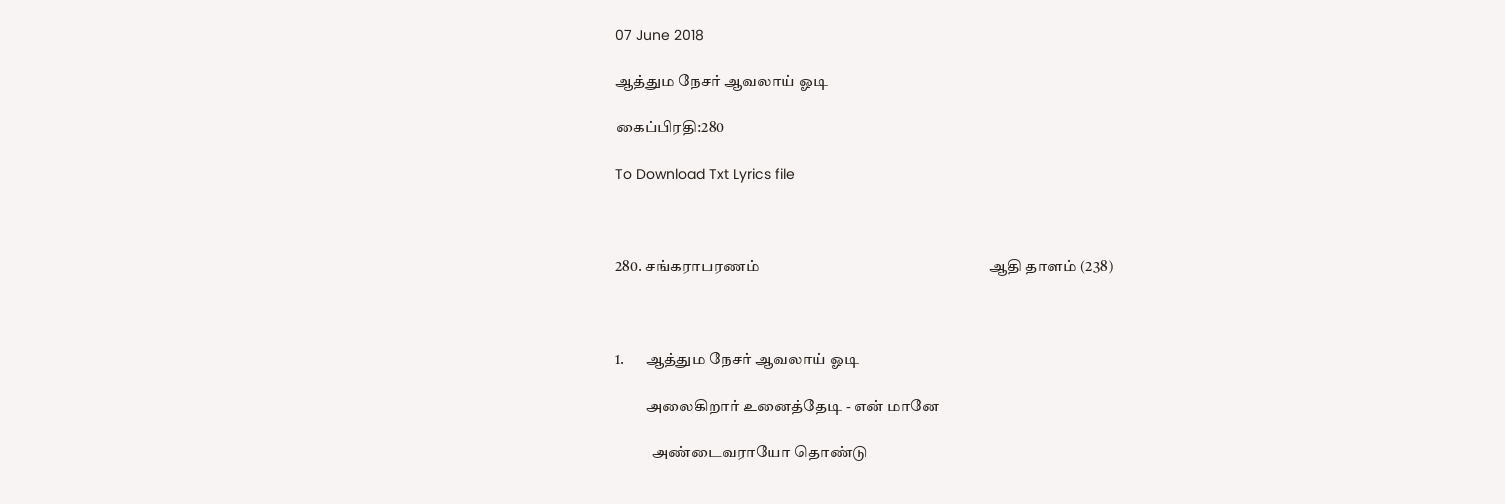07 June 2018

ஆத்தும நேசர் ஆவலாய் ஓடி

கைப்பிரதி:280

To Download Txt Lyrics file



280. சங்கராபரணம்                                                               ஆதி தாளம் (238)



1.       ஆத்தும நேசர் ஆவலாய் ஓடி

          அலைகிறார் உனைத்தேடி - என் மானே

            அண்டைவராயோ தொண்டு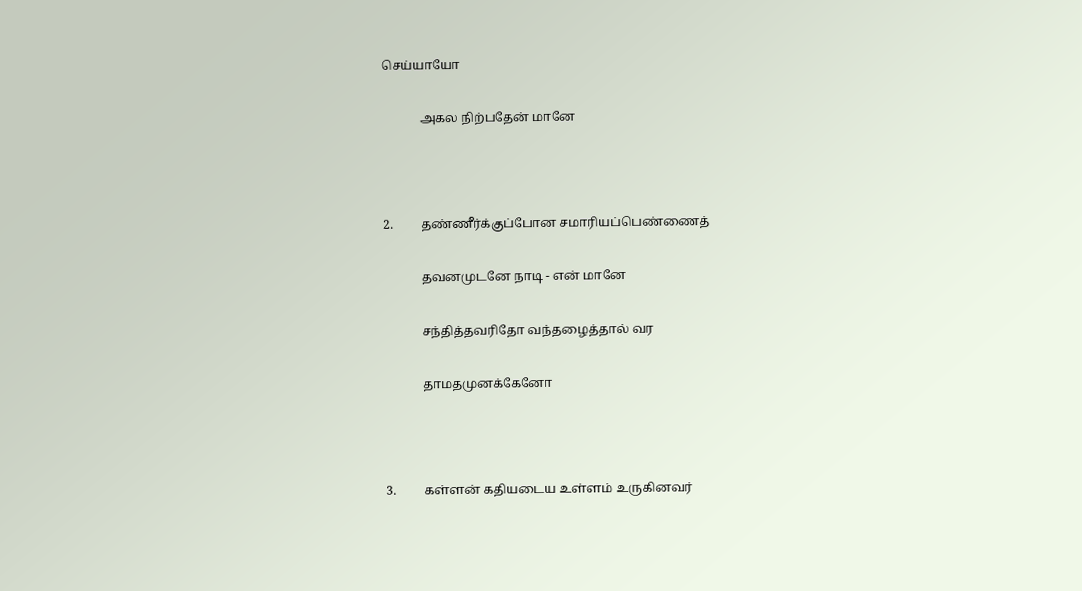செய்யாயோ

            அகல நிற்பதேன் மானே



2.         தண்ணீர்க்குப்போன சமாரியப்பெண்ணைத்

            தவனமுடனே நாடி - என் மானே

            சந்தித்தவரிதோ வந்தழைத்தால் வர

            தாமதமுனக்கேனோ



3.         கள்ளன் கதியடைய உள்ளம் உருகினவர்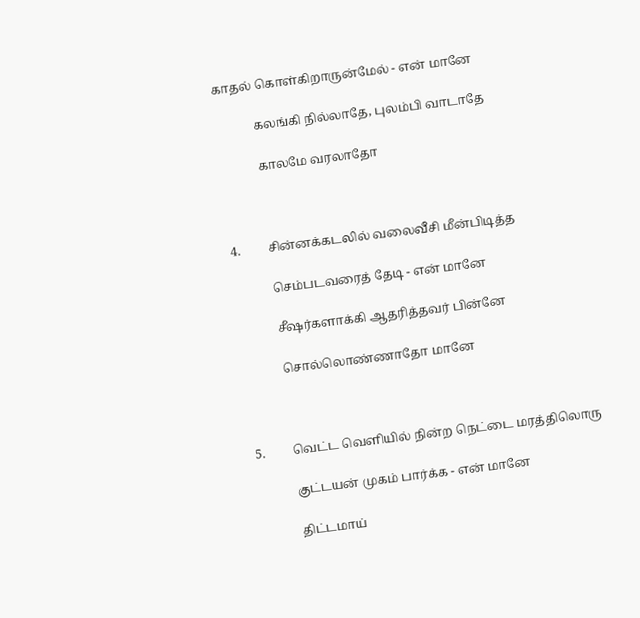காதல் கொள்கிறாருன்மேல் - என் மானே

            கலங்கி நில்லாதே, புலம்பி வாடாதே

            காலமே வரலாதோ



4.         சின்னக்கடலில் வலைவீசி மீன்பிடித்த

            செம்படவரைத் தேடி - என் மானே

            சீஷர்களாக்கி ஆதரித்தவர் பின்னே

            சொல்லொண்ணாதோ மானே



5.         வெட்ட வெளியில் நின்ற நெட்டை மரத்திலொரு

            குட்டயன் முகம் பார்க்க - என் மானே

            திட்டமாய்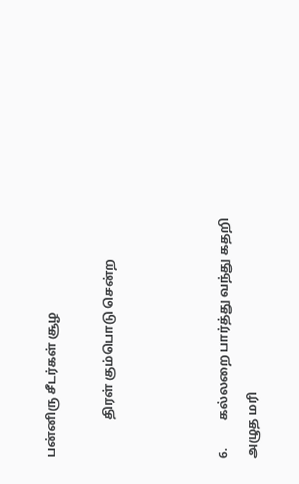பன்னிரு சீடர்கள் சூழ

            திரள் கும்பொடு சென்ற



6.         கல்லறை பார்த்து வந்து கதறி அழுத மரி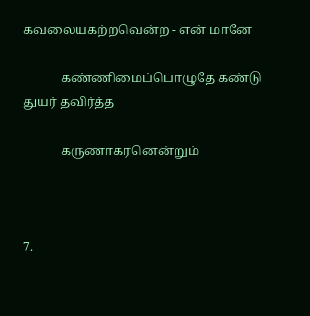கவலையகற்றவென்ற - என் மானே

            கண்ணிமைப்பொழுதே கண்டு துயர் தவிர்த்த

            கருணாகரனென்றும்



7.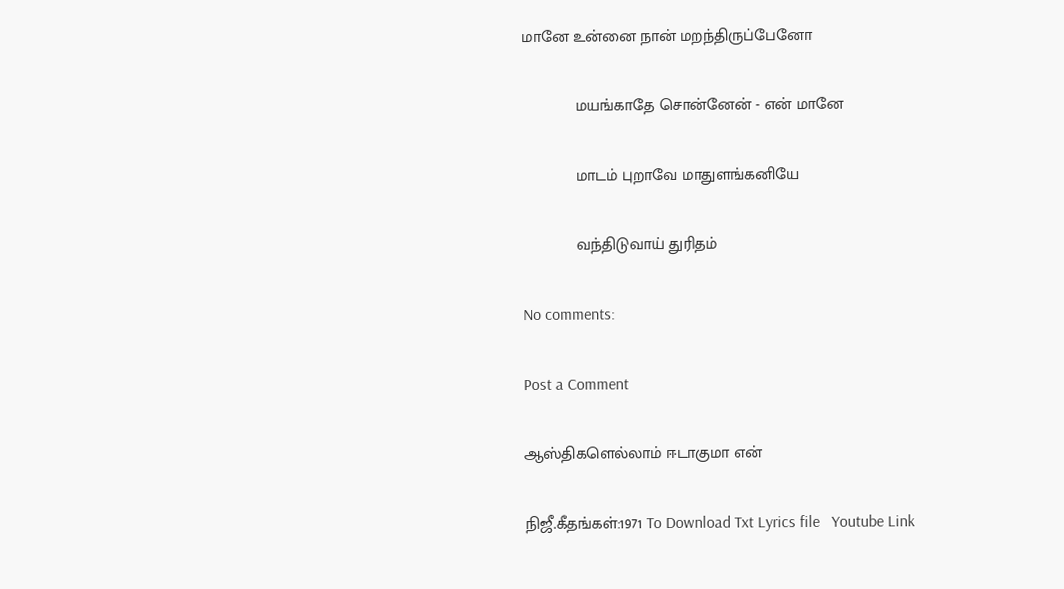மானே உன்னை நான் மறந்திருப்பேனோ

            மயங்காதே சொன்னேன் - என் மானே

            மாடம் புறாவே மாதுளங்கனியே

            வந்திடுவாய் துரிதம்

No comments:

Post a Comment

ஆஸ்திகளெல்லாம் ஈடாகுமா என்

நிஜீ.கீதங்கள்:1971 To Download Txt Lyrics file   Youtube Link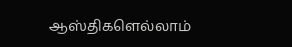ஆஸ்திகளெல்லாம்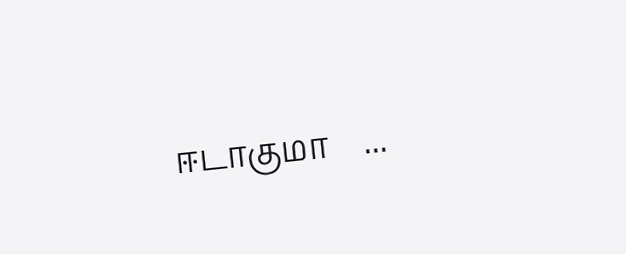ஈடாகுமா    ...